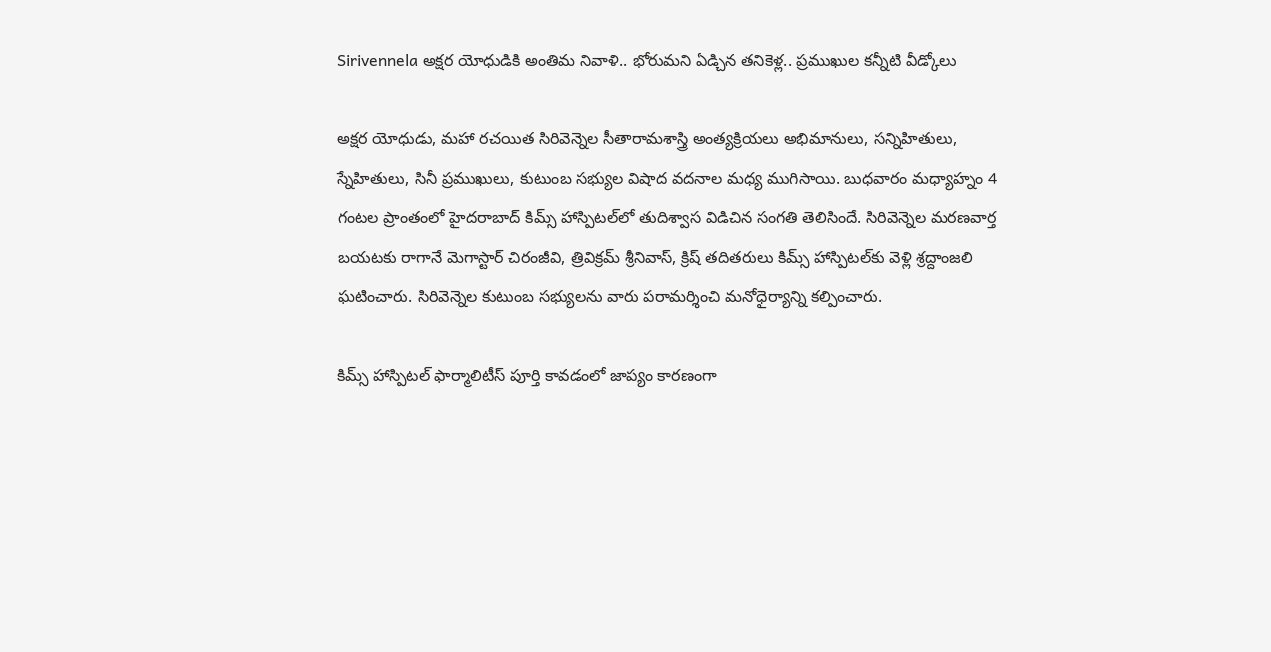Sirivennela అక్షర యోధుడికి అంతిమ నివాళి.. భోరుమని ఏడ్చిన తనికెళ్ల.. ప్రముఖుల కన్నీటి వీడ్కోలు

అక్షర యోధుడు, మహా రచయిత సిరివెన్నెల సీతారామశాస్త్రి అంత్యక్రియలు అభిమానులు, సన్నిహితులు, స్నేహితులు, సినీ ప్రముఖులు, కుటుంబ సభ్యుల విషాద వదనాల మధ్య ముగిసాయి. బుధవారం మధ్యాహ్నం 4 గంటల ప్రాంతంలో హైదరాబాద్ కిమ్స్ హాస్పిటల్‌లో తుదిశ్వాస విడిచిన సంగతి తెలిసిందే. సిరివెన్నెల మరణవార్త బయటకు రాగానే మెగాస్టార్ చిరంజీవి, త్రివిక్రమ్ శ్రీనివాస్, క్రిష్ తదితరులు కిమ్స్‌ హాస్పిటల్‌కు వెళ్లి శ్రద్దాంజలి ఘటించారు. సిరివెన్నెల కుటుంబ సభ్యులను వారు పరామర్శించి మనోధైర్యాన్ని కల్పించారు.

కిమ్స్ హాస్పిటల్ ఫార్మాలిటీస్ పూర్తి కావడంలో జాప్యం కారణంగా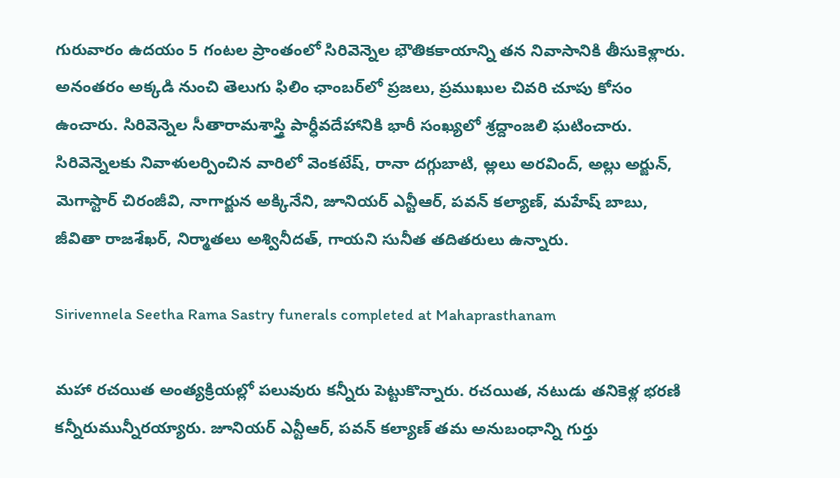గురువారం ఉదయం 5 గంటల ప్రాంతంలో సిరివెన్నెల భౌతికకాయాన్ని తన నివాసానికి తీసుకెళ్లారు. అనంతరం అక్కడి నుంచి తెలుగు ఫిలిం ఛాంబర్‌లో ప్రజలు, ప్రముఖుల చివరి చూపు కోసం ఉంచారు. సిరివెన్నెల సీతారామశాస్త్రి పార్ధీవదేహానికి భారీ సంఖ్యలో శ్రద్దాంజలి ఘటించారు. సిరివెన్నెలకు నివాళులర్పించిన వారిలో వెంకటేష్, రానా దగ్గుబాటి, అ్లలు అరవింద్, అల్లు అర్జున్, మెగాస్టార్ చిరంజీవి, నాగార్జున అక్కినేని, జూనియర్ ఎన్టీఆర్, పవన్ కల్యాణ్, మహేష్ బాబు, జీవితా రాజశేఖర్, నిర్మాతలు అశ్వినీదత్, గాయని సునీత తదితరులు ఉన్నారు.

Sirivennela Seetha Rama Sastry funerals completed at Mahaprasthanam

మహా రచయిత అంత్యక్రియల్లో పలువురు కన్నీరు పెట్టుకొన్నారు. రచయిత, నటుడు తనికెళ్ల భరణి కన్నీరుమున్నీరయ్యారు. జూనియర్ ఎన్టీఆర్, పవన్ కల్యాణ్ తమ అనుబంధాన్ని గుర్తు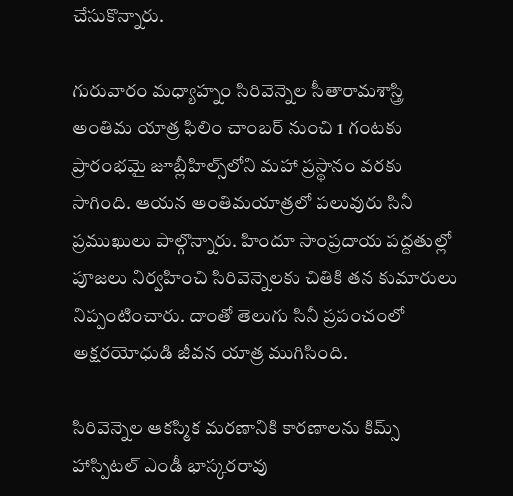చేసుకొన్నారు.

గురువారం మధ్యాహ్నం సిరివెన్నెల సీతారామశాస్త్రి అంతిమ యాత్ర ఫిలిం చాంబర్ నుంచి 1 గంటకు ప్రారంభమై జూబ్లీహిల్స్‌లోని మహా ప్రస్థానం వరకు సాగింది. ఆయన అంతిమయాత్రలో పలువురు సినీ ప్రముఖులు పాల్గొన్నారు. హిందూ సాంప్రదాయ పద్దతుల్లో పూజలు నిర్వహించి సిరివెన్నెలకు చితికి తన కుమారులు నిప్పంటించారు. దాంతో తెలుగు సినీ ప్రపంచంలో అక్షరయోధుడి జీవన యాత్ర ముగిసింది.

సిరివెన్నెల ఆకస్మిక మరణానికి కారణాలను కిమ్స్ హాస్పిటల్ ఎండీ భాస్కరరావు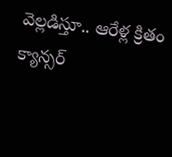వెల్లడిస్తూ.. ఆరేళ్ల క్రితం క్యాన్సర్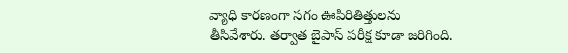వ్యాధి కారణంగా సగం ఊపిరితిత్తులను తీసివేశారు. తర్వాత బైపాస్ పరీక్ష కూడా జరిగింది.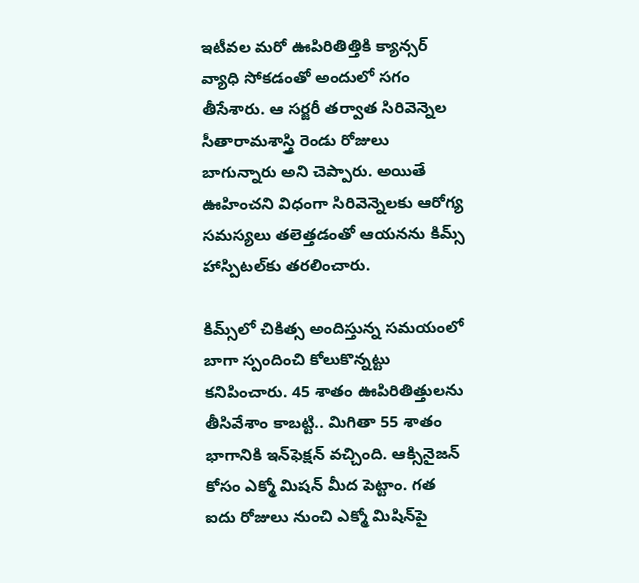ఇటీవల మరో ఊపిరితిత్తికి క్యాన్సర్ వ్యాధి సోకడంతో అందులో సగం తీసేశారు. ఆ సర్జరీ తర్వాత సిరివెన్నెల సీతారామశాస్త్రి రెండు రోజులు బాగున్నారు అని చెప్పారు. అయితే ఊహించని విధంగా సిరివెన్నెలకు ఆరోగ్య సమస్యలు తలెత్తడంతో ఆయనను కిమ్స్ హాస్పిటల్‌కు తరలించారు.

కిమ్స్‌లో చికిత్స అందిస్తున్న సమయంలో బాగా స్పందించి కోలుకొన్నట్టు కనిపించారు. 45 శాతం ఊపిరితిత్తులను తీసివేశాం కాబట్టి.. మిగితా 55 శాతం భాగానికి ఇన్‌ఫెక్షన్ వచ్చింది. ఆక్సినైజన్ కోసం ఎక్మో మిషన్ మీద పెట్టాం. గత ఐదు రోజులు నుంచి ఎక్మో మిషిన్‌పై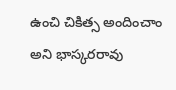ఉంచి చికిత్స అందించాం అని భాస్కరరావు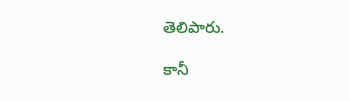తెలిపారు.

కానీ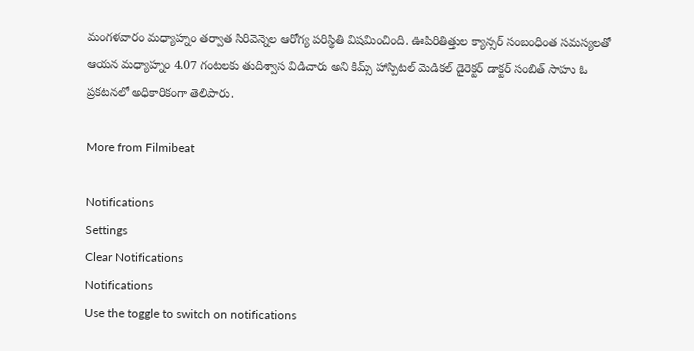మంగళవారం మధ్యాహ్నం తర్వాత సిరివెన్నెల ఆరోగ్య పరిస్థితి విషమించింది. ఊపిరితిత్తుల క్యాన్సర్ సంబంధింత సమస్యలతో ఆయన మధ్యాహ్నం 4.07 గంటలకు తుదిశ్వాస విడిచారు అని కిమ్స్ హాస్పిటల్ మెడికల్ డైరెక్టర్ డాక్టర్ సంబిత్ సాహు ఓ ప్రకటనలో అధికారికంగా తెలిపారు.

More from Filmibeat

Notifications
Settings
Clear Notifications
Notifications
Use the toggle to switch on notifications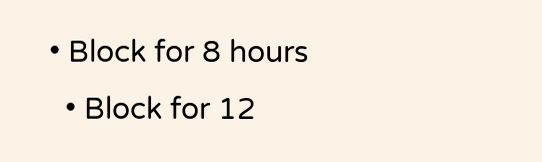• Block for 8 hours
  • Block for 12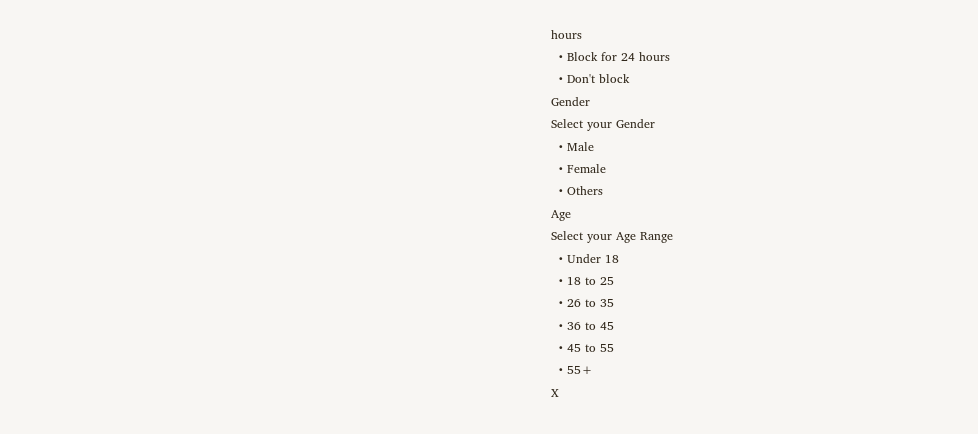hours
  • Block for 24 hours
  • Don't block
Gender
Select your Gender
  • Male
  • Female
  • Others
Age
Select your Age Range
  • Under 18
  • 18 to 25
  • 26 to 35
  • 36 to 45
  • 45 to 55
  • 55+
X